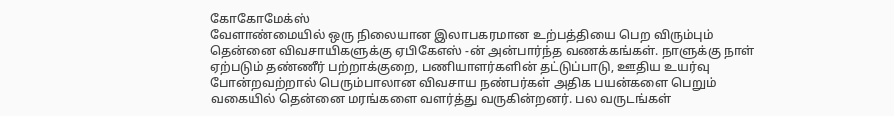கோகோமேக்ஸ்
வேளாண்மையில் ஒரு நிலையான இலாபகரமான உற்பத்தியை பெற விரும்பும் தென்னை விவசாயிகளுக்கு ஏபிகேஎஸ் -ன் அன்பார்ந்த வணக்கங்கள். நாளுக்கு நாள் ஏற்படும் தண்ணீர் பற்றாக்குறை, பணியாளர்களின் தட்டுப்பாடு, ஊதிய உயர்வு போன்றவற்றால் பெரும்பாலான விவசாய நண்பர்கள் அதிக பயன்களை பெறும் வகையில் தென்னை மரங்களை வளர்த்து வருகின்றனர். பல வருடங்கள்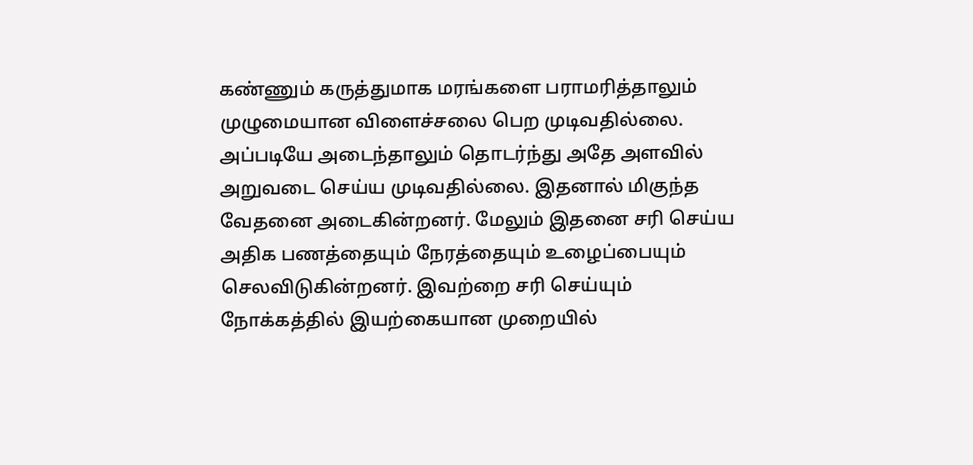கண்ணும் கருத்துமாக மரங்களை பராமரித்தாலும் முழுமையான விளைச்சலை பெற முடிவதில்லை. அப்படியே அடைந்தாலும் தொடர்ந்து அதே அளவில் அறுவடை செய்ய முடிவதில்லை. இதனால் மிகுந்த வேதனை அடைகின்றனர். மேலும் இதனை சரி செய்ய அதிக பணத்தையும் நேரத்தையும் உழைப்பையும் செலவிடுகின்றனர். இவற்றை சரி செய்யும் நோக்கத்தில் இயற்கையான முறையில்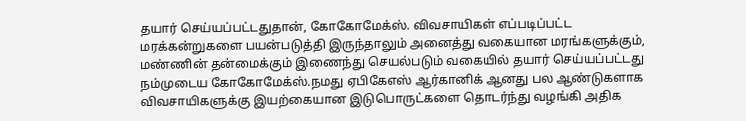தயார் செய்யப்பட்டதுதான், கோகோமேக்ஸ். விவசாயிகள் எப்படிப்பட்ட மரக்கன்றுகளை பயன்படுத்தி இருந்தாலும் அனைத்து வகையான மரங்களுக்கும், மண்ணின் தன்மைக்கும் இணைந்து செயல்படும் வகையில் தயார் செய்யப்பட்டது நம்முடைய கோகோமேக்ஸ்.நமது ஏபிகேஎஸ் ஆர்கானிக் ஆனது பல ஆண்டுகளாக விவசாயிகளுக்கு இயற்கையான இடுபொருட்களை தொடர்ந்து வழங்கி அதிக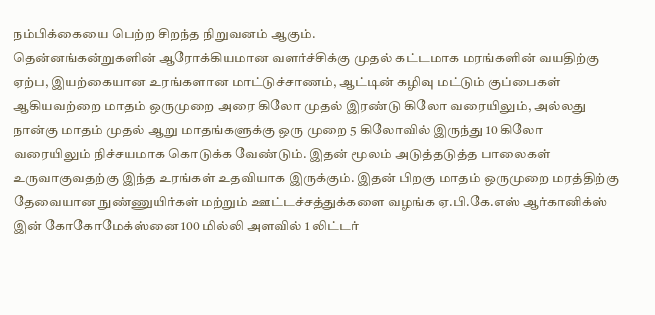நம்பிக்கையை பெற்ற சிறந்த நிறுவனம் ஆகும்.
தென்னங்கன்றுகளின் ஆரோக்கியமான வளர்ச்சிக்கு முதல் கட்டமாக மரங்களின் வயதிற்கு ஏற்ப, இயற்கையான உரங்களான மாட்டுச்சாணம், ஆட்டின் கழிவு மட்டும் குப்பைகள் ஆகியவற்றை மாதம் ஒருமுறை அரை கிலோ முதல் இரண்டு கிலோ வரையிலும், அல்லது நான்கு மாதம் முதல் ஆறு மாதங்களுக்கு ஒரு முறை 5 கிலோவில் இருந்து 10 கிலோ வரையிலும் நிச்சயமாக கொடுக்க வேண்டும். இதன் மூலம் அடுத்தடுத்த பாலைகள் உருவாகுவதற்கு இந்த உரங்கள் உதவியாக இருக்கும். இதன் பிறகு மாதம் ஒருமுறை மரத்திற்கு தேவையான நுண்ணுயிர்கள் மற்றும் ஊட்டச்சத்துக்களை வழங்க ஏ.பி.கே.எஸ் ஆர்கானிக்ஸ் இன் கோகோமேக்ஸ்னை 100 மில்லி அளவில் 1 லிட்டர்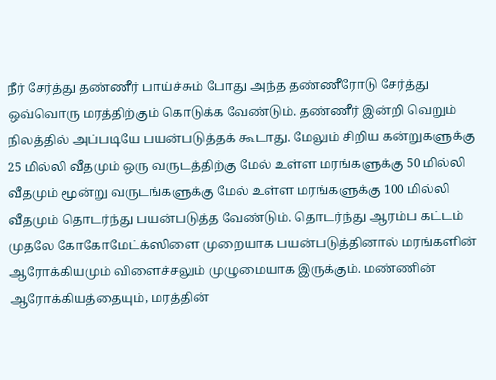நீர் சேர்த்து தண்ணீர் பாய்ச்சும் போது அந்த தண்ணீரோடு சேர்த்து ஒவ்வொரு மரத்திற்கும் கொடுக்க வேண்டும். தண்ணீர் இன்றி வெறும் நிலத்தில் அப்படியே பயன்படுத்தக் கூடாது. மேலும் சிறிய கன்றுகளுக்கு 25 மில்லி வீதமும் ஒரு வருடத்திற்கு மேல் உள்ள மரங்களுக்கு 50 மில்லி வீதமும் மூன்று வருடங்களுக்கு மேல் உள்ள மரங்களுக்கு 100 மில்லி வீதமும் தொடர்ந்து பயன்படுத்த வேண்டும். தொடர்ந்து ஆரம்ப கட்டம் முதலே கோகோமேட்க்ஸிளை முறையாக பயன்படுத்தினால் மரங்களின் ஆரோக்கியமும் விளைச்சலும் முழுமையாக இருக்கும். மண்ணின் ஆரோக்கியத்தையும், மரத்தின்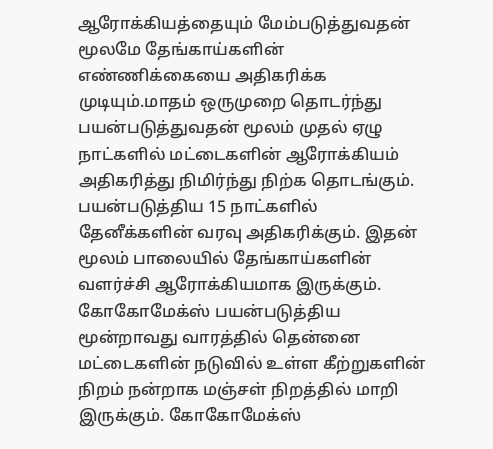ஆரோக்கியத்தையும் மேம்படுத்துவதன் மூலமே தேங்காய்களின் எண்ணிக்கையை அதிகரிக்க முடியும்.மாதம் ஒருமுறை தொடர்ந்து பயன்படுத்துவதன் மூலம் முதல் ஏழு நாட்களில் மட்டைகளின் ஆரோக்கியம் அதிகரித்து நிமிர்ந்து நிற்க தொடங்கும். பயன்படுத்திய 15 நாட்களில் தேனீக்களின் வரவு அதிகரிக்கும். இதன் மூலம் பாலையில் தேங்காய்களின் வளர்ச்சி ஆரோக்கியமாக இருக்கும்.
கோகோமேக்ஸ் பயன்படுத்திய மூன்றாவது வாரத்தில் தென்னை மட்டைகளின் நடுவில் உள்ள கீற்றுகளின் நிறம் நன்றாக மஞ்சள் நிறத்தில் மாறி இருக்கும். கோகோமேக்ஸ்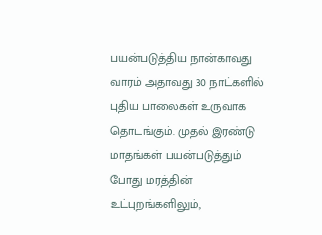பயன்படுத்திய நான்காவது வாரம் அதாவது 30 நாட்களில் புதிய பாலைகள் உருவாக தொடங்கும். முதல் இரண்டு மாதங்கள் பயன்படுத்தும் போது மரத்தின் உட்புறங்களிலும்,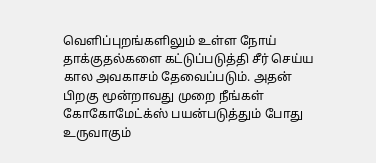வெளிப்புறங்களிலும் உள்ள நோய் தாக்குதல்களை கட்டுப்படுத்தி சீர் செய்ய கால அவகாசம் தேவைப்படும். அதன் பிறகு மூன்றாவது முறை நீங்கள் கோகோமேட்க்ஸ் பயன்படுத்தும் போது உருவாகும்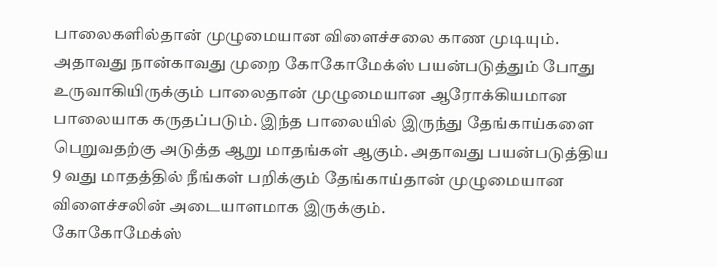பாலைகளில்தான் முழுமையான விளைச்சலை காண முடியும். அதாவது நான்காவது முறை கோகோமேக்ஸ் பயன்படுத்தும் போது உருவாகியிருக்கும் பாலைதான் முழுமையான ஆரோக்கியமான பாலையாக கருதப்படும். இந்த பாலையில் இருந்து தேங்காய்களை பெறுவதற்கு அடுத்த ஆறு மாதங்கள் ஆகும். அதாவது பயன்படுத்திய 9 வது மாதத்தில் நீங்கள் பறிக்கும் தேங்காய்தான் முழுமையான விளைச்சலின் அடையாளமாக இருக்கும்.
கோகோமேக்ஸ்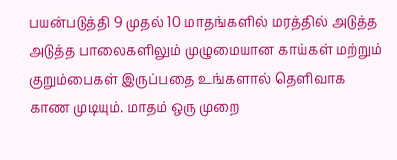பயன்படுத்தி 9 முதல் 10 மாதங்களில் மரத்தில் அடுத்த அடுத்த பாலைகளிலும் முழுமையான காய்கள் மற்றும் குறும்பைகள் இருப்பதை உங்களால் தெளிவாக காண முடியும். மாதம் ஒரு முறை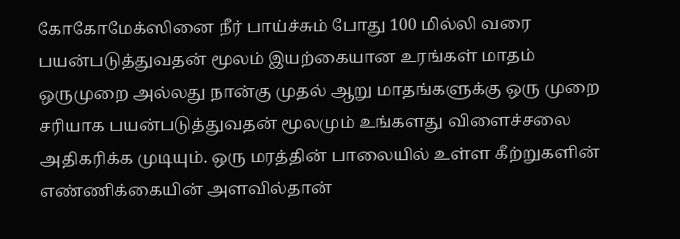கோகோமேக்ஸினை நீர் பாய்ச்சும் போது 100 மில்லி வரை பயன்படுத்துவதன் மூலம் இயற்கையான உரங்கள் மாதம் ஒருமுறை அல்லது நான்கு முதல் ஆறு மாதங்களுக்கு ஒரு முறை சரியாக பயன்படுத்துவதன் மூலமும் உங்களது விளைச்சலை அதிகரிக்க முடியும். ஒரு மரத்தின் பாலையில் உள்ள கீற்றுகளின் எண்ணிக்கையின் அளவில்தான்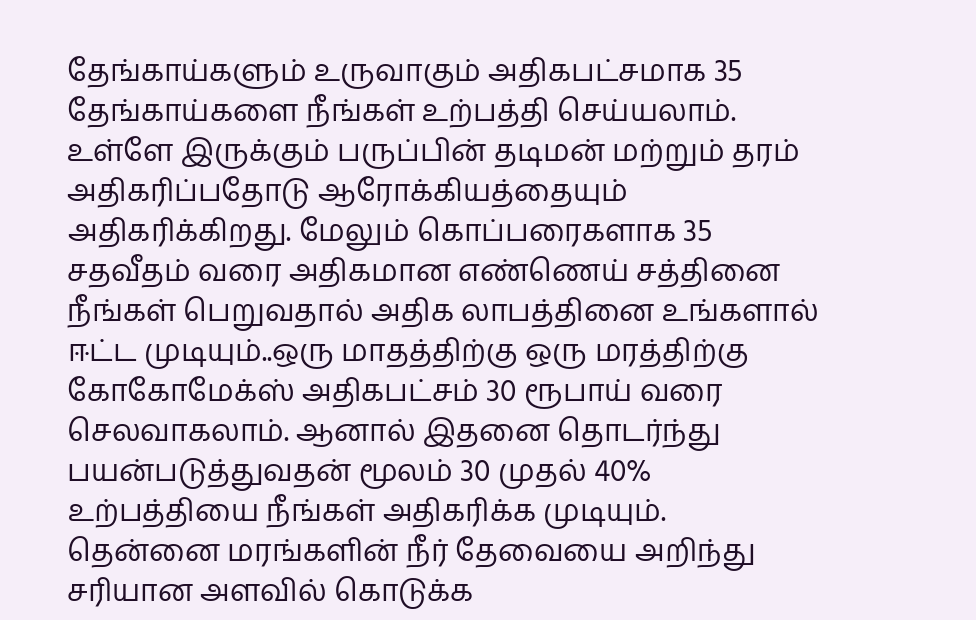தேங்காய்களும் உருவாகும் அதிகபட்சமாக 35 தேங்காய்களை நீங்கள் உற்பத்தி செய்யலாம். உள்ளே இருக்கும் பருப்பின் தடிமன் மற்றும் தரம் அதிகரிப்பதோடு ஆரோக்கியத்தையும் அதிகரிக்கிறது. மேலும் கொப்பரைகளாக 35 சதவீதம் வரை அதிகமான எண்ணெய் சத்தினை நீங்கள் பெறுவதால் அதிக லாபத்தினை உங்களால் ஈட்ட முடியும்..ஒரு மாதத்திற்கு ஒரு மரத்திற்கு கோகோமேக்ஸ் அதிகபட்சம் 30 ரூபாய் வரை செலவாகலாம். ஆனால் இதனை தொடர்ந்து பயன்படுத்துவதன் மூலம் 30 முதல் 40% உற்பத்தியை நீங்கள் அதிகரிக்க முடியும்.
தென்னை மரங்களின் நீர் தேவையை அறிந்து சரியான அளவில் கொடுக்க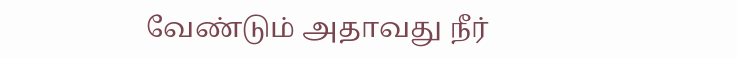வேண்டும் அதாவது நீர்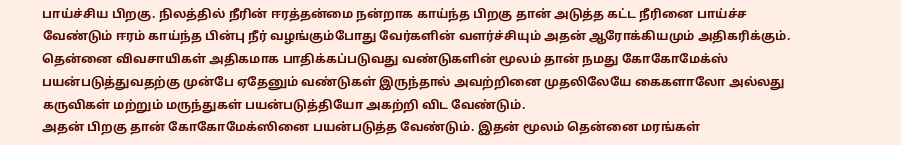பாய்ச்சிய பிறகு. நிலத்தில் நீரின் ஈரத்தன்மை நன்றாக காய்ந்த பிறகு தான் அடுத்த கட்ட நீரினை பாய்ச்ச வேண்டும் ஈரம் காய்ந்த பின்பு நீர் வழங்கும்போது வேர்களின் வளர்ச்சியும் அதன் ஆரோக்கியமும் அதிகரிக்கும். தென்னை விவசாயிகள் அதிகமாக பாதிக்கப்படுவது வண்டுகளின் மூலம் தான் நமது கோகோமேக்ஸ் பயன்படுத்துவதற்கு முன்பே ஏதேனும் வண்டுகள் இருந்தால் அவற்றினை முதலிலேயே கைகளாலோ அல்லது கருவிகள் மற்றும் மருந்துகள் பயன்படுத்தியோ அகற்றி விட வேண்டும்.
அதன் பிறகு தான் கோகோமேக்ஸினை பயன்படுத்த வேண்டும். இதன் மூலம் தென்னை மரங்கள்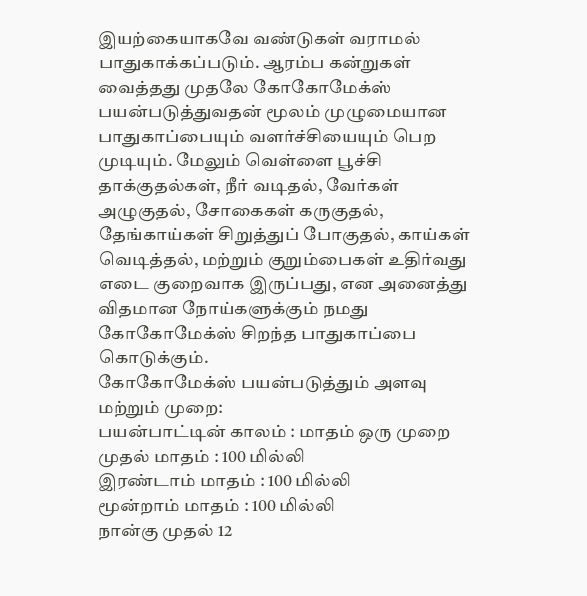இயற்கையாகவே வண்டுகள் வராமல் பாதுகாக்கப்படும். ஆரம்ப கன்றுகள் வைத்தது முதலே கோகோமேக்ஸ் பயன்படுத்துவதன் மூலம் முழுமையான பாதுகாப்பையும் வளர்ச்சியையும் பெற முடியும். மேலும் வெள்ளை பூச்சி தாக்குதல்கள், நீர் வடிதல், வேர்கள் அழுகுதல், சோகைகள் கருகுதல், தேங்காய்கள் சிறுத்துப் போகுதல், காய்கள் வெடித்தல், மற்றும் குறும்பைகள் உதிர்வது எடை குறைவாக இருப்பது, என அனைத்து விதமான நோய்களுக்கும் நமது கோகோமேக்ஸ் சிறந்த பாதுகாப்பை கொடுக்கும்.
கோகோமேக்ஸ் பயன்படுத்தும் அளவு மற்றும் முறை:
பயன்பாட்டின் காலம் : மாதம் ஒரு முறை
முதல் மாதம் : 100 மில்லி
இரண்டாம் மாதம் : 100 மில்லி
மூன்றாம் மாதம் : 100 மில்லி
நான்கு முதல் 12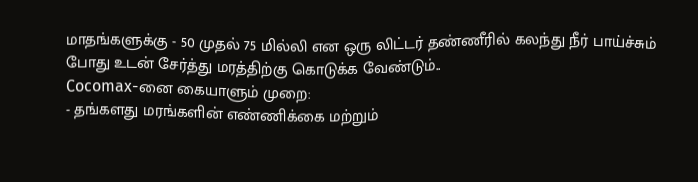மாதங்களுக்கு - 50 முதல் 75 மில்லி என ஒரு லிட்டர் தண்ணீரில் கலந்து நீர் பாய்ச்சும் போது உடன் சேர்த்து மரத்திற்கு கொடுக்க வேண்டும்..
Cocomax-னை கையாளும் முறை:
- தங்களது மரங்களின் எண்ணிக்கை மற்றும்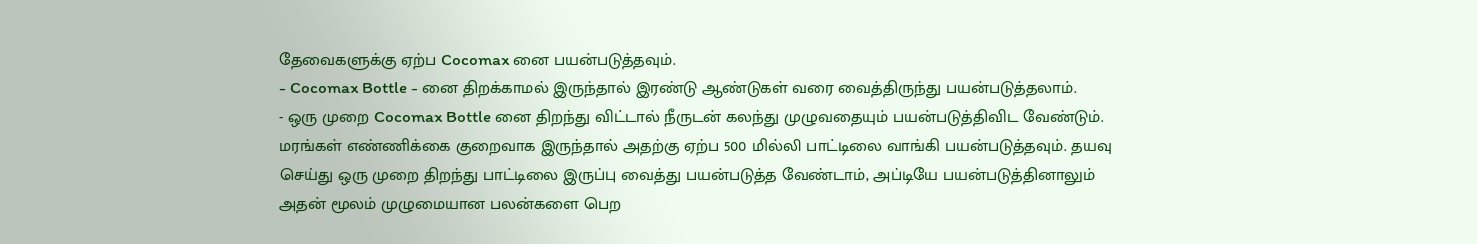தேவைகளுக்கு ஏற்ப Cocomax னை பயன்படுத்தவும்.
- Cocomax Bottle - னை திறக்காமல் இருந்தால் இரண்டு ஆண்டுகள் வரை வைத்திருந்து பயன்படுத்தலாம்.
- ஒரு முறை Cocomax Bottle னை திறந்து விட்டால் நீருடன் கலந்து முழுவதையும் பயன்படுத்திவிட வேண்டும். மரங்கள் எண்ணிக்கை குறைவாக இருந்தால் அதற்கு ஏற்ப 500 மில்லி பாட்டிலை வாங்கி பயன்படுத்தவும். தயவு செய்து ஒரு முறை திறந்து பாட்டிலை இருப்பு வைத்து பயன்படுத்த வேண்டாம், அப்டியே பயன்படுத்தினாலும் அதன் மூலம் முழுமையான பலன்களை பெற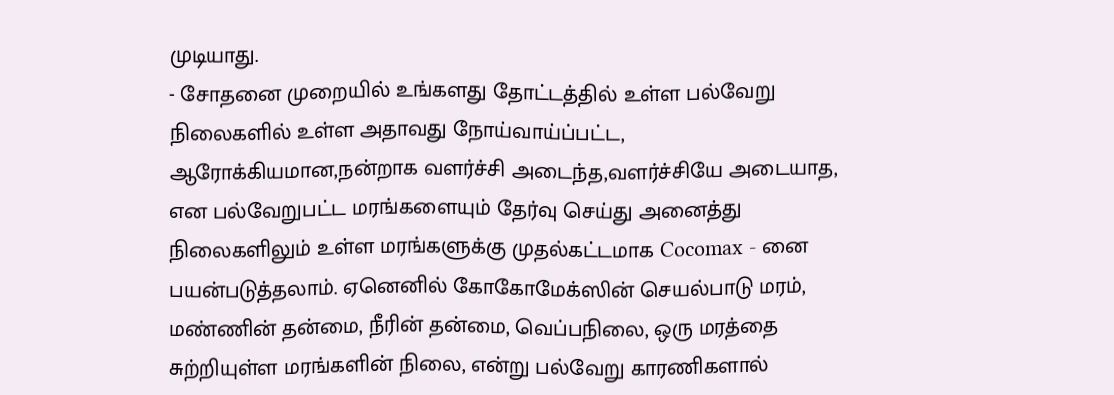முடியாது.
- சோதனை முறையில் உங்களது தோட்டத்தில் உள்ள பல்வேறு நிலைகளில் உள்ள அதாவது நோய்வாய்ப்பட்ட, ஆரோக்கியமான,நன்றாக வளர்ச்சி அடைந்த,வளர்ச்சியே அடையாத, என பல்வேறுபட்ட மரங்களையும் தேர்வு செய்து அனைத்து நிலைகளிலும் உள்ள மரங்களுக்கு முதல்கட்டமாக Cocomax - னை பயன்படுத்தலாம். ஏனெனில் கோகோமேக்ஸின் செயல்பாடு மரம், மண்ணின் தன்மை, நீரின் தன்மை, வெப்பநிலை, ஒரு மரத்தை சுற்றியுள்ள மரங்களின் நிலை, என்று பல்வேறு காரணிகளால்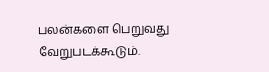பலன்களை பெறுவது வேறுபடக்கூடும்.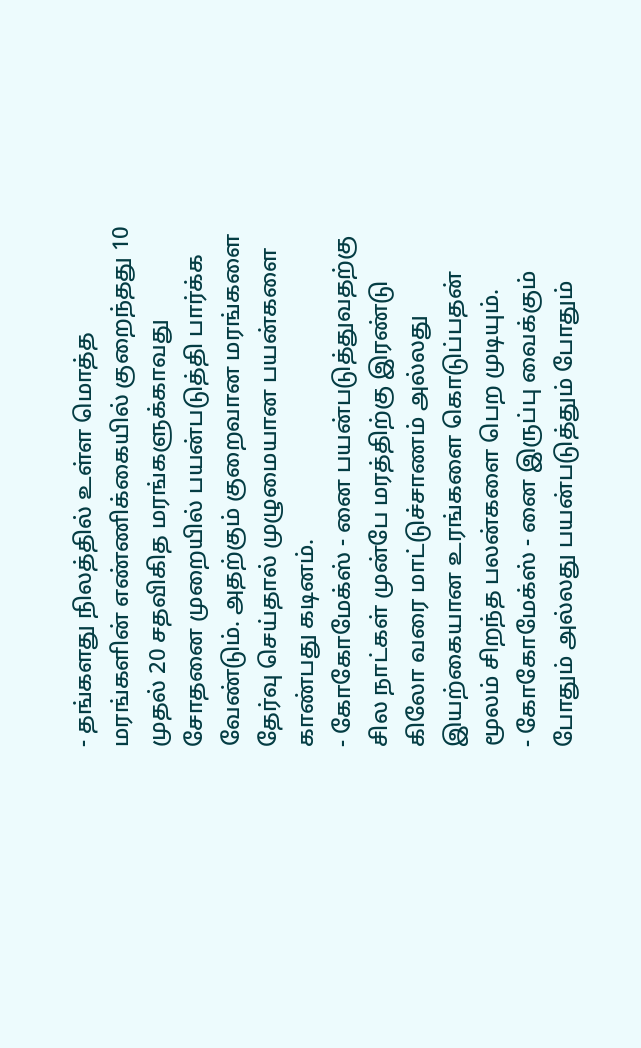- தங்களது நிலத்தில் உள்ள மொத்த மரங்களின் எண்ணிக்கையில் குறைந்தது 10 முதல் 20 சதவிகித மரங்களுக்காவது சோதனை முறையில் பயன்படுத்தி பார்க்க வேண்டும். அதற்கும் குறைவான மரங்களை தேர்வு செய்தால் முழுமையான பயன்களை காண்பது கடினம்.
- கோகோமேக்ஸ் - னை பயன்படுத்துவதற்கு சில நாட்கள் முன்பே மரத்திற்கு இரண்டு கிலோ வரை மாட்டுச்சாணம் அல்லது இயற்கையான உரங்களை கொடுப்பதன் மூலம் சிறந்த பலன்களை பெற முடியும்.
- கோகோமேக்ஸ் - னை இருப்பு வைக்கும் போதும் அல்லது பயன்படுத்தும் போதும்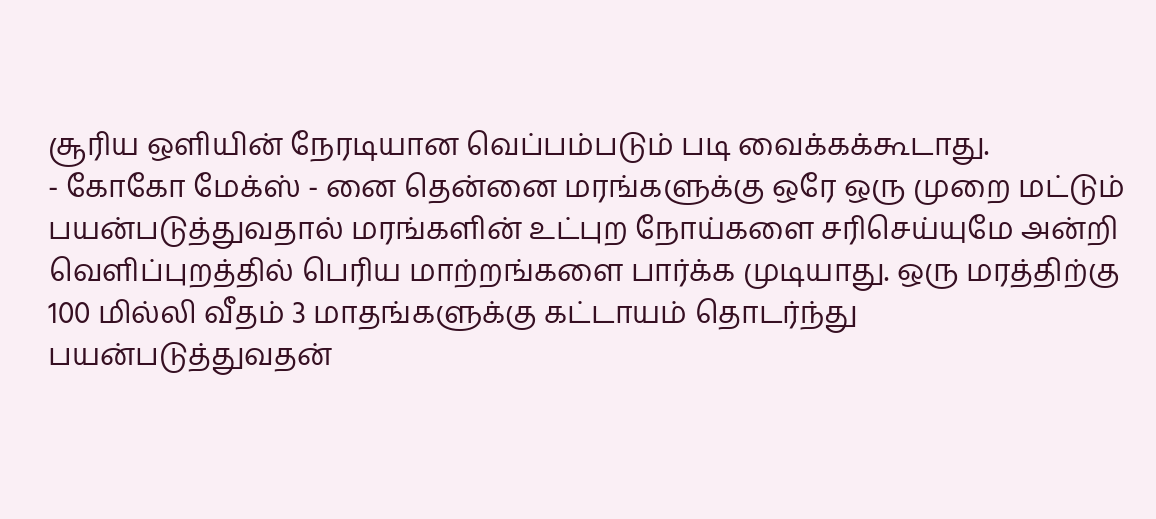சூரிய ஒளியின் நேரடியான வெப்பம்படும் படி வைக்கக்கூடாது.
- கோகோ மேக்ஸ் - னை தென்னை மரங்களுக்கு ஒரே ஒரு முறை மட்டும் பயன்படுத்துவதால் மரங்களின் உட்புற நோய்களை சரிசெய்யுமே அன்றி வெளிப்புறத்தில் பெரிய மாற்றங்களை பார்க்க முடியாது. ஒரு மரத்திற்கு 100 மில்லி வீதம் 3 மாதங்களுக்கு கட்டாயம் தொடர்ந்து பயன்படுத்துவதன்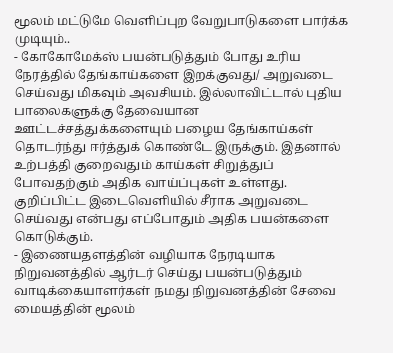மூலம் மட்டுமே வெளிப்புற வேறுபாடுகளை பார்க்க முடியும்..
- கோகோமேக்ஸ் பயன்படுத்தும் போது உரிய நேரத்தில் தேங்காய்களை இறக்குவது/ அறுவடை செய்வது மிகவும் அவசியம். இல்லாவிட்டால் புதிய பாலைகளுக்கு தேவையான ஊட்டச்சத்துக்களையும் பழைய தேங்காய்கள் தொடர்ந்து ஈர்த்துக் கொண்டே இருக்கும். இதனால் உற்பத்தி குறைவதும் காய்கள் சிறுத்துப் போவதற்கும் அதிக வாய்ப்புகள் உள்ளது. குறிப்பிட்ட இடைவெளியில் சீராக அறுவடை செய்வது என்பது எப்போதும் அதிக பயன்களை கொடுக்கும்.
- இணையதளத்தின் வழியாக நேரடியாக நிறுவனத்தில் ஆர்டர் செய்து பயன்படுத்தும் வாடிக்கையாளர்கள் நமது நிறுவனத்தின் சேவை மையத்தின் மூலம்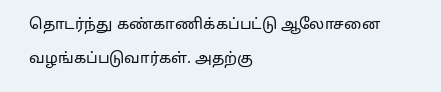தொடர்ந்து கண்காணிக்கப்பட்டு ஆலோசனை வழங்கப்படுவார்கள். அதற்கு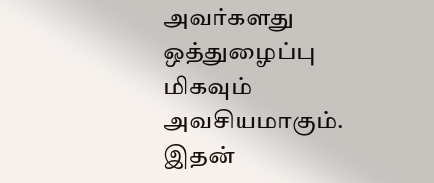அவர்களது ஒத்துழைப்பு மிகவும் அவசியமாகும். இதன்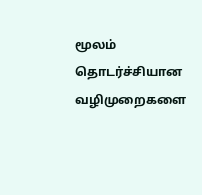மூலம் தொடர்ச்சியான வழிமுறைகளை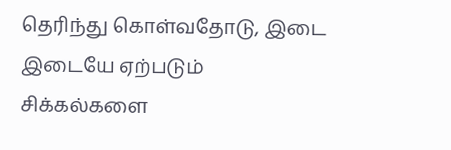தெரிந்து கொள்வதோடு, இடை இடையே ஏற்படும் சிக்கல்களை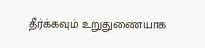தீர்க்கவும் உறுதுணையாக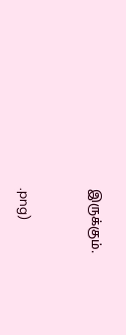இருக்கும்.


.png)